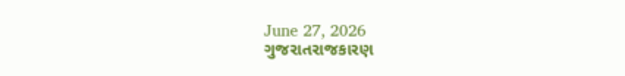June 27, 2026
ગુજરાતરાજકારણ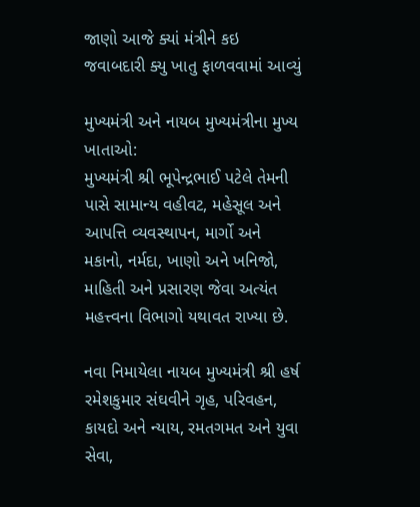જાણો આજે ક્યાં મંત્રીને કઇ જવાબદારી ક્યુ ખાતુ ફાળવવામાં આવ્યું

મુખ્યમંત્રી અને નાયબ મુખ્યમંત્રીના મુખ્ય ખાતાઓ:
મુખ્યમંત્રી શ્રી ભૂપેન્દ્રભાઈ પટેલે તેમની પાસે સામાન્ય વહીવટ, મહેસૂલ અને આપત્તિ વ્યવસ્થાપન, માર્ગો અને મકાનો, નર્મદા, ખાણો અને ખનિજો, માહિતી અને પ્રસારણ જેવા અત્યંત મહત્ત્વના વિભાગો યથાવત રાખ્યા છે.

નવા નિમાયેલા નાયબ મુખ્યમંત્રી શ્રી હર્ષ રમેશકુમાર સંઘવીને ગૃહ, પરિવહન, કાયદો અને ન્યાય, રમતગમત અને યુવા સેવા,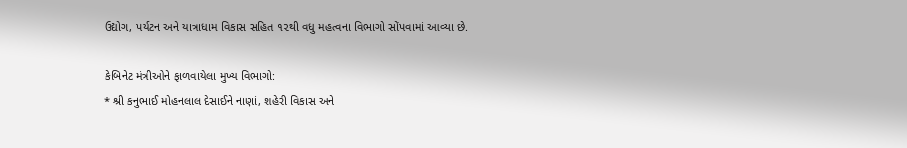ઉદ્યોગ, પર્યટન અને યાત્રાધામ વિકાસ સહિત ૧૨થી વધુ મહત્વના વિભાગો સોંપવામાં આવ્યા છે.

કેબિનેટ મંત્રીઓને ફાળવાયેલા મુખ્ય વિભાગો:
* શ્રી કનુભાઈ મોહનલાલ દેસાઈને નાણાં, શહેરી વિકાસ અને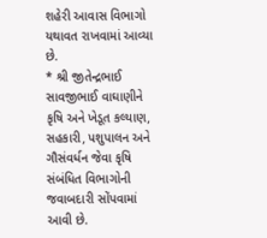શહેરી આવાસ વિભાગો યથાવત રાખવામાં આવ્યા છે.
* શ્રી જીતેન્દ્રભાઈ સાવજીભાઈ વાઘાણીને કૃષિ અને ખેડૂત કલ્યાણ, સહકારી, પશુપાલન અને ગૌસંવર્ધન જેવા કૃષિ સંબંધિત વિભાગોની જવાબદારી સોંપવામાં આવી છે.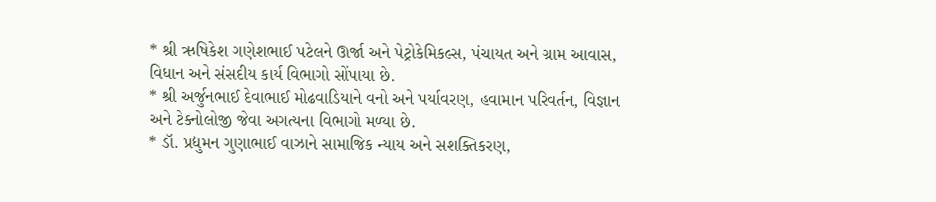* શ્રી ઋષિકેશ ગણેશભાઈ પટેલને ઊર્જા અને પેટ્રોકેમિકલ્સ, પંચાયત અને ગ્રામ આવાસ, વિધાન અને સંસદીય કાર્ય વિભાગો સોંપાયા છે.
* શ્રી અર્જુનભાઈ દેવાભાઈ મોઢવાડિયાને વનો અને પર્યાવરણ, હવામાન પરિવર્તન, વિજ્ઞાન અને ટેક્નોલોજી જેવા અગત્યના વિભાગો મળ્યા છે.
* ડૉ. પ્રદ્યુમન ગુણાભાઈ વાઝાને સામાજિક ન્યાય અને સશક્તિકરણ,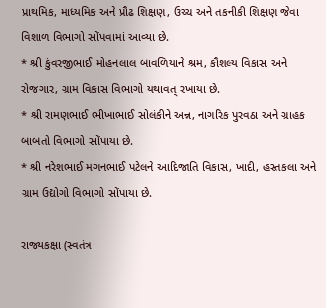પ્રાથમિક, માધ્યમિક અને પ્રૌઢ શિક્ષણ, ઉચ્ચ અને તકનીકી શિક્ષણ જેવા વિશાળ વિભાગો સોંપવામાં આવ્યા છે.
* શ્રી કુંવરજીભાઈ મોહનલાલ બાવળિયાને શ્રમ, કૌશલ્ય વિકાસ અને રોજગાર, ગ્રામ વિકાસ વિભાગો યથાવત્ રખાયા છે.
* શ્રી રામણભાઈ ભીખાભાઈ સોલંકીને અન્ન, નાગરિક પુરવઠા અને ગ્રાહક બાબતો વિભાગો સોંપાયા છે.
* શ્રી નરેશભાઈ મગનભાઈ પટેલને આદિજાતિ વિકાસ, ખાદી, હસ્તકલા અને ગ્રામ ઉદ્યોગો વિભાગો સોંપાયા છે.

રાજ્યકક્ષા (સ્વતંત્ર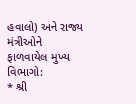હવાલો) અને રાજ્ય મંત્રીઓને ફાળવાયેલ મુખ્ય વિભાગો:
* શ્રી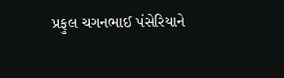પ્રફુલ ચગનભાઈ પંસેરિયાને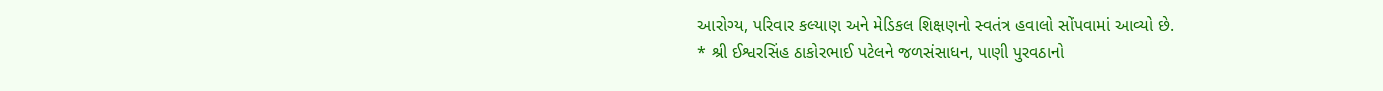આરોગ્ય, પરિવાર કલ્યાણ અને મેડિકલ શિક્ષણનો સ્વતંત્ર હવાલો સોંપવામાં આવ્યો છે.
* શ્રી ઈશ્વરસિંહ ઠાકોરભાઈ પટેલને જળસંસાધન, પાણી પુરવઠાનો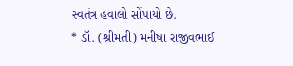સ્વતંત્ર હવાલો સોંપાયો છે.
* ડૉ. (શ્રીમતી) મનીષા રાજીવભાઈ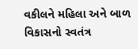વકીલને મહિલા અને બાળ વિકાસનો સ્વતંત્ર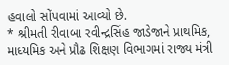હવાલો સોંપવામાં આવ્યો છે.
* શ્રીમતી રીવાબા રવીન્દ્રસિંહ જાડેજાને પ્રાથમિક, માધ્યમિક અને પ્રૌઢ શિક્ષણ વિભાગમાં રાજ્ય મંત્રી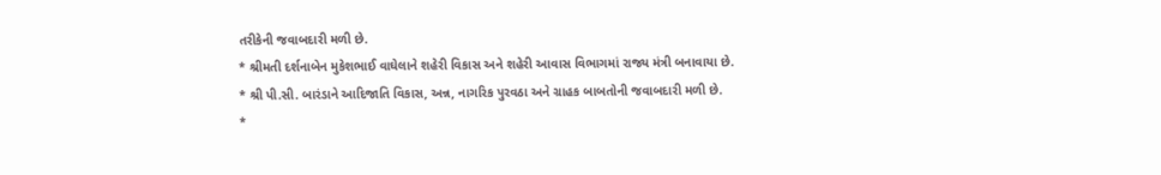તરીકેની જવાબદારી મળી છે.
* શ્રીમતી દર્શનાબેન મુકેશભાઈ વાઘેલાને શહેરી વિકાસ અને શહેરી આવાસ વિભાગમાં રાજ્ય મંત્રી બનાવાયા છે.
* શ્રી પી.સી. બારંડાને આદિજાતિ વિકાસ, અન્ન, નાગરિક પુરવઠા અને ગ્રાહક બાબતોની જવાબદારી મળી છે.
*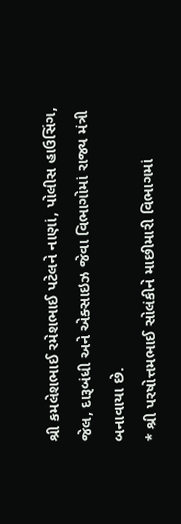શ્રી કમલેશભાઈ રમેશભાઈ પટેલને નાણાં, પોલીસ હાઉસિંગ, જેલ, દારૂબંધી અને એક્સાઇઝ જેવા વિભાગોમાં રાજ્ય મંત્રી બનાવાયા છે.
* શ્રી પરષોત્તમભાઈ સોલંકીને માછીમારી વિભાગમાં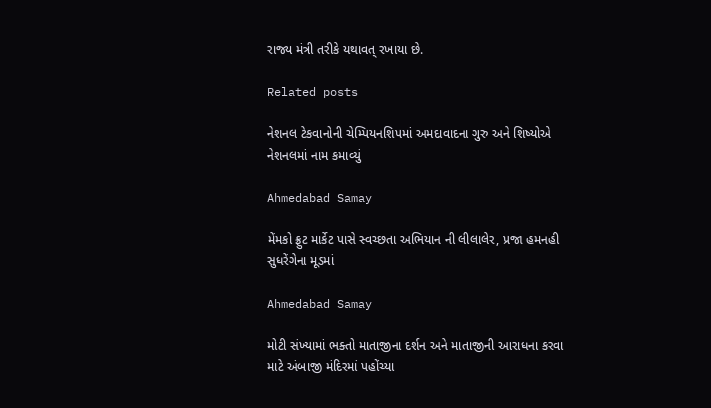રાજ્ય મંત્રી તરીકે યથાવત્ રખાયા છે.

Related posts

નેશનલ ટેકવાનોની ચેમ્પિયનશિપમાં અમદાવાદના ગુરુ અને શિષ્યોએ નેશનલમાં નામ કમાવ્યું

Ahmedabad Samay

મેંમકો ફ્રુટ માર્કેટ પાસે સ્વચ્છતા અભિયાન ની લીલાલેર, પ્રજા હમનહી સુધરેંગેના મૂડમાં

Ahmedabad Samay

મોટી સંખ્યામાં ભક્તો માતાજીના દર્શન અને માતાજીની આરાધના કરવા માટે અંબાજી મંદિરમાં પહોંચ્યા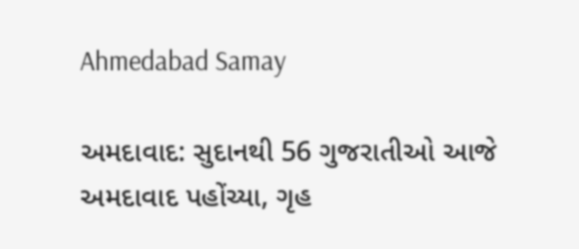Ahmedabad Samay

અમદાવાદ: સુદાનથી 56 ગુજરાતીઓ આજે અમદાવાદ પહોંચ્યા, ગૃહ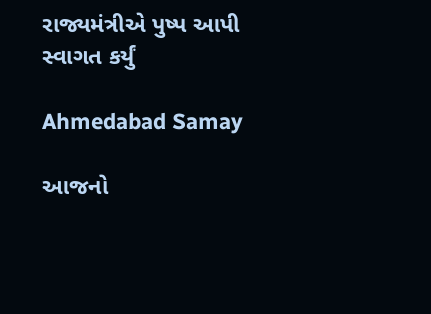રાજ્યમંત્રીએ પુષ્પ આપી સ્વાગત કર્યું

Ahmedabad Samay

આજનો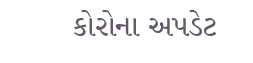કોરોના અપડેટ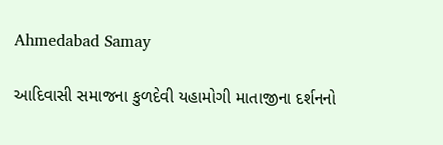Ahmedabad Samay

આદિવાસી સમાજના કુળદેવી યહામોગી માતાજીના દર્શનનો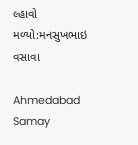લ્હાવો મળ્યો:મનસુખભાઇ વસાવા

Ahmedabad Samay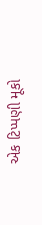એક ટિપ્પણી મૂકો